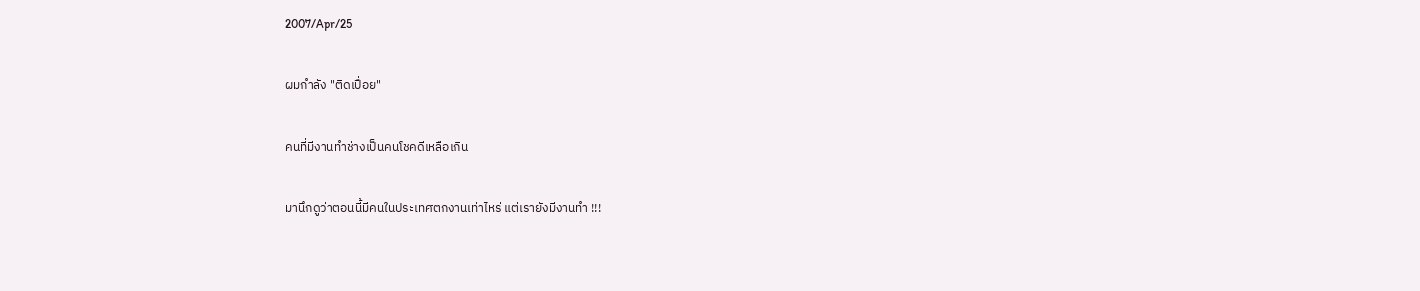2007/Apr/25

ผมกำลัง "ติดเปื่อย"

คนที่มีงานทำช่างเป็นคนโชคดีเหลือเกิน

มานึกดูว่าตอนนี้มีคนในประเทศตกงานเท่าไหร่ แต่เรายังมีงานทำ !!!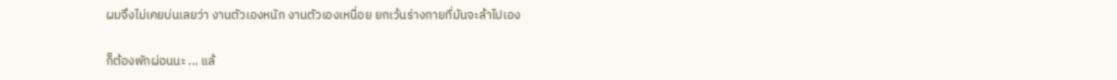ผมจึงไม่เคยบ่นเลยว่า งานตัวเองหนัก งานตัวเองเหนื่อย ยกเว้นร่างกายที่มันจะล้าไปเอง

ก็ต้องพักผ่อนนะ ... แล้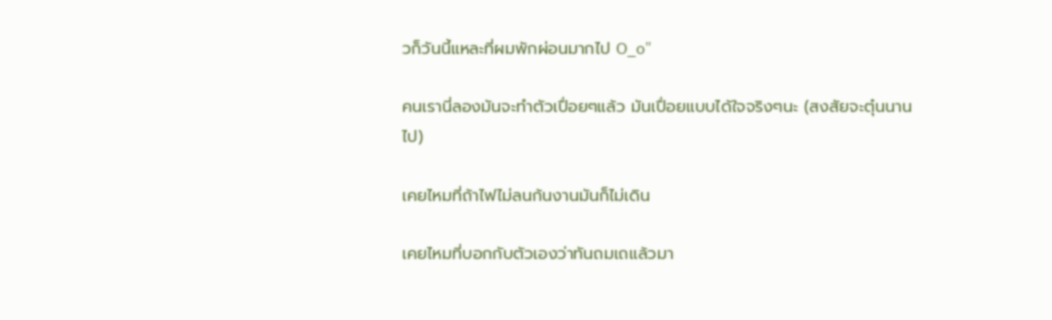วก็วันนี้แหละที่ผมพักผ่อนมากไป O_o"

คนเรานี่ลองมันจะทำตัวเปื่อยๆแล้ว มันเปื่อยแบบได้ใจจริงๆนะ (สงสัยจะตุ๋นนานไป)

เคยไหมที่ถ้าไฟไม่ลนก้นงานมันก็ไม่เดิน

เคยไหมที่บอกกับตัวเองว่าทันถมเถแล้วมา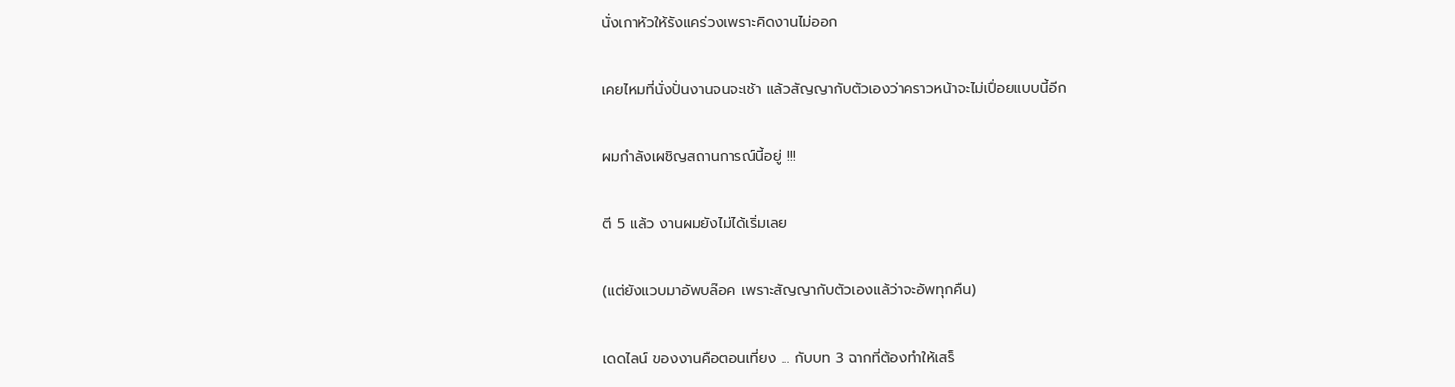นั่งเกาหัวให้รังแคร่วงเพราะคิดงานไม่ออก

เคยไหมที่นั่งปั่นงานจนจะเช้า แล้วสัญญากับตัวเองว่าคราวหน้าจะไม่เปื่อยแบบนี้อีก

ผมกำลังเผชิญสถานการณ์นี้อยู่ !!!

ตี 5 แล้ว งานผมยังไม่ได้เริ่มเลย

(แต่ยังแวบมาอัพบล๊อค เพราะสัญญากับตัวเองแล้ว่าจะอัพทุกคืน)

เดดไลน์ ของงานคือตอนเที่ยง ... กับบท 3 ฉากที่ต้องทำให้เสร็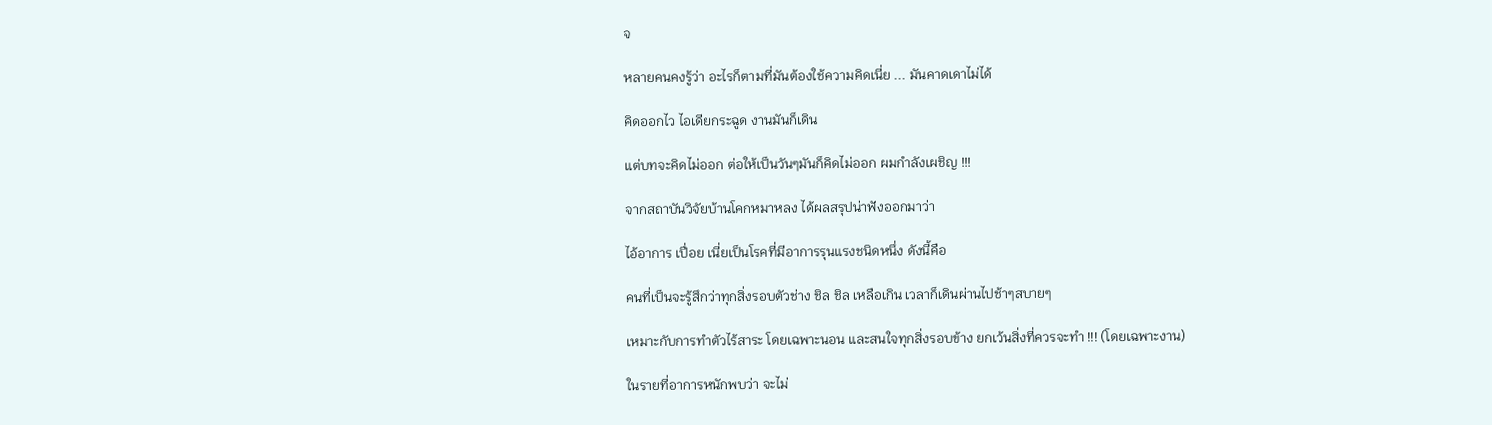จ

หลายคนคงรู้ว่า อะไรก็ตามที่มันต้องใช้ความคิดเนี่ย ... มันคาดเดาไม่ได้

คิดออกไว ไอเดียกระฉูด งานมันก็เดิน

แต่บทจะคิดไม่ออก ต่อให้เป็นวันๆมันก็คิดไม่ออก ผมกำลังเผชิญ !!!

จากสถาบันวิจัยบ้านโคกหมาหลง ได้ผลสรุปน่าฟังออกมาว่า

ไอ้อาการ เปื่อย เนี่ยเป็นโรคที่มีอาการรุนแรงชนิดหนึ่ง ดังนี้คือ

คนที่เป็นจะรู้สึกว่าทุกสิ่งรอบตัวช่าง ชิล ชิล เหลือเกิน เวลาก็เดินผ่านไปช้าๆสบายๆ

เหมาะกับการทำตัวไร้สาระ โดยเฉพาะนอน และสนใจทุกสิ่งรอบข้าง ยกเว้นสิ่งที่ควรจะทำ !!! (โดยเฉพาะงาน)

ในรายที่อาการหนักพบว่า จะไม่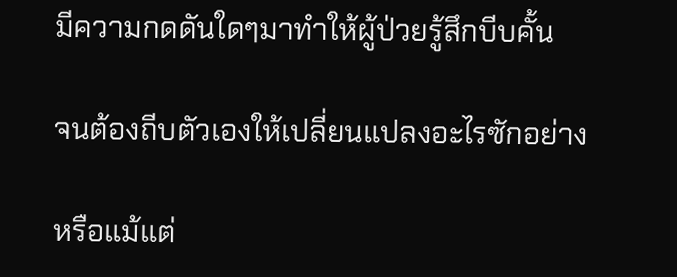มีความกดดันใดๆมาทำให้ผู้ป่วยรู้สึกบีบคั้น

จนต้องถีบตัวเองให้เปลี่ยนแปลงอะไรซักอย่าง

หรือแม้แต่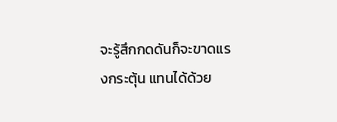จะรู้สึกกดดันก็จะขาดแรงกระตุ้น แทนได้ด้วย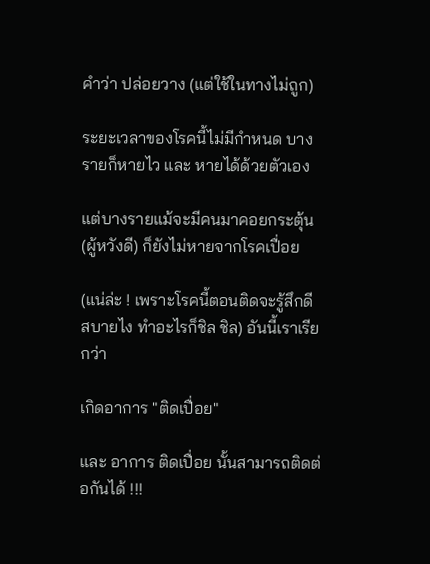คำว่า ปล่อยวาง (แต่ใช้ในทางไม่ถูก)

ระยะเวลาของโรคนี้ไม่มีกำหนด บางรายก็หายไว และ หายได้ด้วยตัวเอง

แต่บางรายแม้จะมีคนมาคอยกระตุ้น (ผู้หวังดี) ก็ยังไม่หายจากโรคเปื่อย

(แน่ล่ะ ! เพราะโรคนี้ตอนติดจะรู้สึกดี สบายไง ทำอะไรก็ชิล ชิล) อันนี้เราเรียกว่า

เกิดอาการ "ติดเปื่อย"

และ อาการ ติดเปื่อย นั้นสามารถติดต่อกันได้ !!!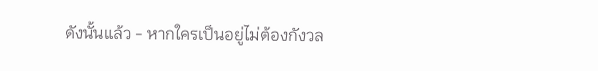ดังนั้นแล้ว - หากใครเป็นอยู่ไม่ต้องกังวล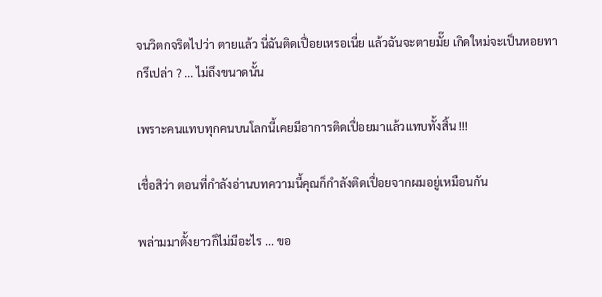จนวิตกจริตไปว่า ตายแล้ว นี่ฉันติดเปื่อยเหรอเนี่ย แล้วฉันจะตายมั๊ย เกิดใหม่จะเป็นหอยทากรึเปล่า ? ... ไม่ถึงขนาดนั้น

เพราะคนแทบทุกคนบนโลกนี้เคยมีอาการติดเปื่อยมาแล้วแทบทั้งสิ้น !!!

เชื่อสิว่า ตอนที่กำลังอ่านบทความนี้คุณก็กำลังติดเปื่อยจากผมอยู่เหมือนกัน

พล่ามมาตั้งยาวก็ไม่มีอะไร ... ขอ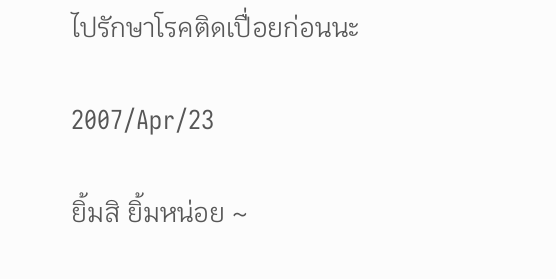ไปรักษาโรคติดเปื่อยก่อนนะ

2007/Apr/23

ยิ้มสิ ยิ้มหน่อย ~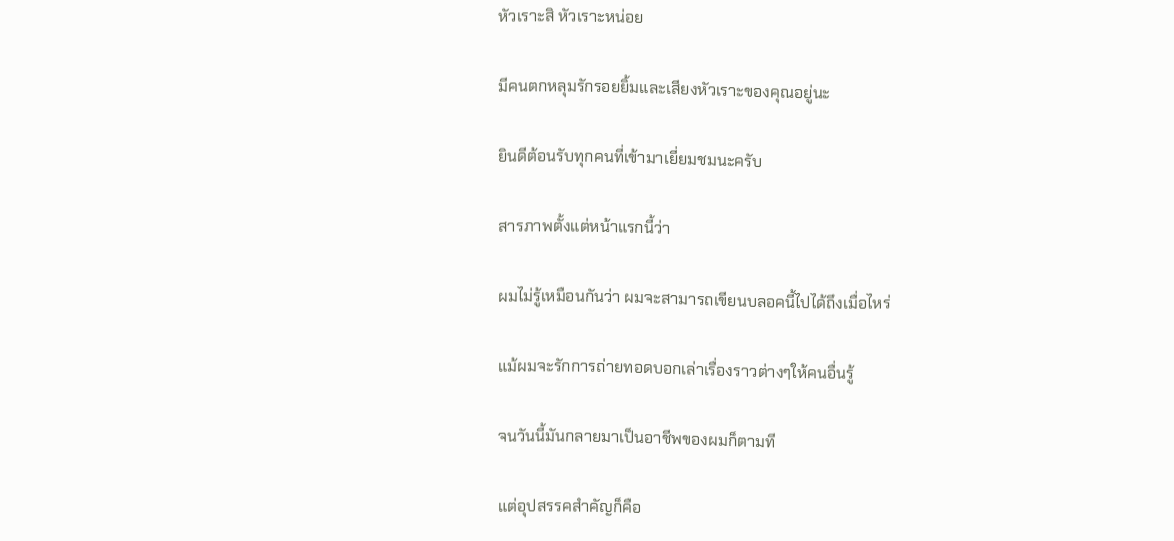หัวเราะสิ หัวเราะหน่อย

มีคนตกหลุมรักรอยยิ้มและเสียงหัวเราะของคุณอยู่นะ

ยินดีต้อนรับทุกคนที่เข้ามาเยี่ยมชมนะครับ

สารภาพตั้งแต่หน้าแรกนี้ว่า

ผมไม่รู้เหมือนกันว่า ผมจะสามารถเขียนบลอคนี้ไปได้ถึงเมื่อไหร่

แม้ผมจะรักการถ่ายทอดบอกเล่าเรื่องราวต่างๆให้คนอื่นรู้

จนวันนี้มันกลายมาเป็นอาชีพของผมก็ตามที

แต่อุปสรรคสำคัญก็คือ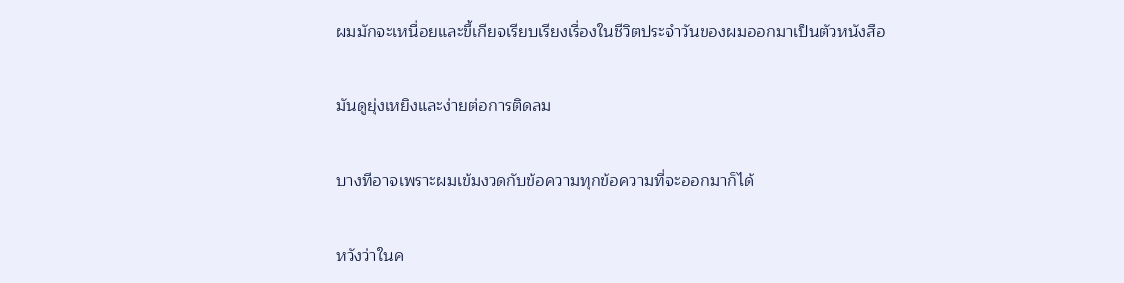ผมมักจะเหนื่อยและขี้เกียจเรียบเรียงเรื่องในชีวิตประจำวันของผมออกมาเป็นตัวหนังสือ

มันดูยุ่งเหยิงและง่ายต่อการติดลม

บางทีอาจเพราะผมเข้มงวดกับข้อความทุกข้อความที่จะออกมาก็ได้

หวังว่าในค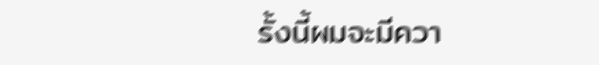รั้งนี้ผมจะมีควา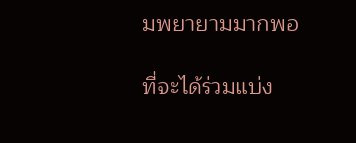มพยายามมากพอ

ที่จะได้ร่วมแบ่ง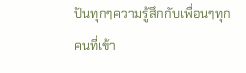ปันทุกๆความรู้สึกกับเพื่อนๆทุกคนที่เข้า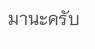มานะครับ